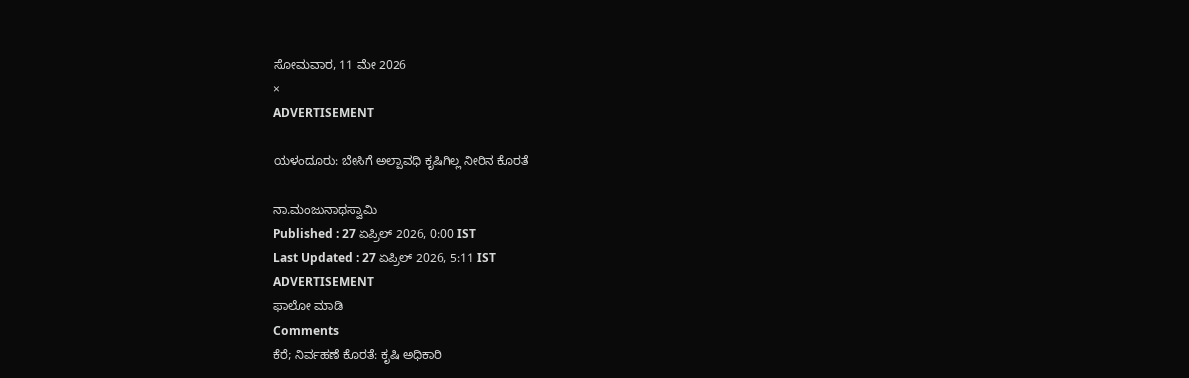ಸೋಮವಾರ, 11 ಮೇ 2026
×
ADVERTISEMENT

ಯಳಂದೂರು: ಬೇಸಿಗೆ ಅಲ್ಪಾವಧಿ ಕೃಷಿಗಿಲ್ಲ ನೀರಿನ ಕೊರತೆ

ನಾ.ಮಂಜುನಾಥಸ್ವಾಮಿ
Published : 27 ಏಪ್ರಿಲ್ 2026, 0:00 IST
Last Updated : 27 ಏಪ್ರಿಲ್ 2026, 5:11 IST
ADVERTISEMENT
ಫಾಲೋ ಮಾಡಿ
Comments
ಕೆರೆ; ನಿರ್ವಹಣೆ ಕೊರತೆ: ಕೃಷಿ ಅಧಿಕಾರಿ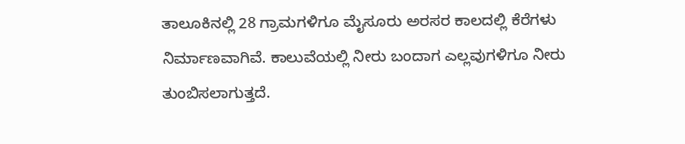ತಾಲೂಕಿನಲ್ಲಿ 28 ಗ್ರಾಮಗಳಿಗೂ ಮೈಸೂರು ಅರಸರ ಕಾಲದಲ್ಲಿ ಕೆರೆಗಳು ನಿರ್ಮಾಣವಾಗಿವೆ. ಕಾಲುವೆಯಲ್ಲಿ ನೀರು ಬಂದಾಗ ಎಲ್ಲವುಗಳಿಗೂ ನೀರು ತುಂಬಿಸಲಾಗುತ್ತದೆ.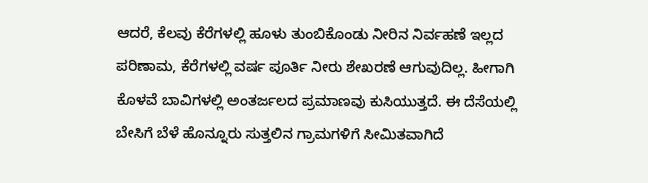ಆದರೆ, ಕೆಲವು ಕೆರೆಗಳಲ್ಲಿ ಹೂಳು ತುಂಬಿಕೊಂಡು ನೀರಿನ ನಿರ್ವಹಣೆ ಇಲ್ಲದ ಪರಿಣಾಮ, ಕೆರೆಗಳಲ್ಲಿ ವರ್ಷ ಪೂರ್ತಿ ನೀರು ಶೇಖರಣೆ ಆಗುವುದಿಲ್ಲ. ಹೀಗಾಗಿ ಕೊಳವೆ ಬಾವಿಗಳಲ್ಲಿ ಅಂತರ್ಜಲದ ಪ್ರಮಾಣವು ಕುಸಿಯುತ್ತದೆ. ಈ ದೆಸೆಯಲ್ಲಿ ಬೇಸಿಗೆ ಬೆಳೆ ಹೊನ್ನೂರು ಸುತ್ತಲಿನ ಗ್ರಾಮಗಳಿಗೆ ಸೀಮಿತವಾಗಿದೆ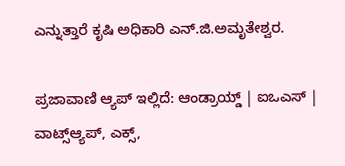ಎನ್ನುತ್ತಾರೆ ಕೃಷಿ ಅಧಿಕಾರಿ ಎನ್.ಜಿ.ಅಮೃತೇಶ್ವರ.

ಪ್ರಜಾವಾಣಿ ಆ್ಯಪ್ ಇಲ್ಲಿದೆ: ಆಂಡ್ರಾಯ್ಡ್ | ಐಒಎಸ್ | ವಾಟ್ಸ್ಆ್ಯಪ್, ಎಕ್ಸ್,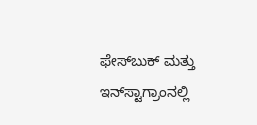ಫೇಸ್‌ಬುಕ್ ಮತ್ತು ಇನ್‌ಸ್ಟಾಗ್ರಾಂನಲ್ಲಿ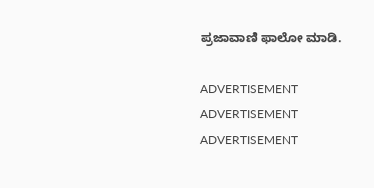ಪ್ರಜಾವಾಣಿ ಫಾಲೋ ಮಾಡಿ.

ADVERTISEMENT
ADVERTISEMENT
ADVERTISEMENT